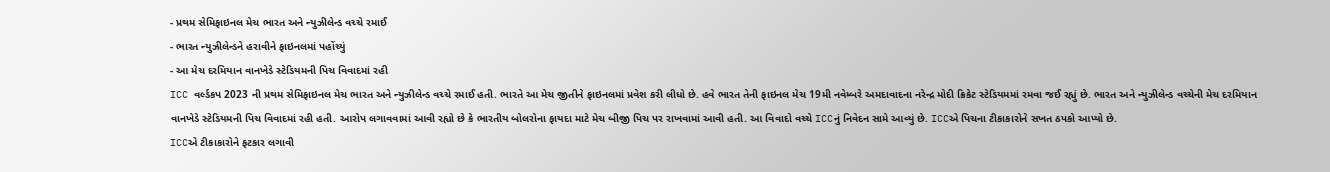- પ્રથમ સેમિફાઇનલ મેચ ભારત અને ન્યુઝીલેન્ડ વચ્ચે રમાઈ
- ભારત ન્યુઝીલેન્ડને હરાવીને ફાઇનલમાં પહોંચ્યું
- આ મેચ દરમિયાન વાનખેડે સ્ટેડિયમની પિચ વિવાદમાં રહી
ICC વર્લ્ડકપ 2023 ની પ્રથમ સેમિફાઇનલ મેચ ભારત અને ન્યુઝીલેન્ડ વચ્ચે રમાઈ હતી. ભારતે આ મેચ જીતીને ફાઇનલમાં પ્રવેશ કરી લીધો છે. હવે ભારત તેની ફાઇનલ મેચ 19મી નવેમ્બરે અમદાવાદના નરેન્દ્ર મોદી ક્રિકેટ સ્ટેડિયમમાં રમવા જઈ રહ્યું છે. ભારત અને ન્યુઝીલેન્ડ વચ્ચેની મેચ દરમિયાન વાનખેડે સ્ટેડિયમની પિચ વિવાદમાં રહી હતી. આરોપ લગાવવામાં આવી રહ્યો છે કે ભારતીય બોલરોના ફાયદા માટે મેચ બીજી પિચ પર રાખવામાં આવી હતી. આ વિવાદો વચ્ચે ICCનું નિવેદન સામે આવ્યું છે. ICCએ પિચના ટીકાકારોને સખત ઠપકો આપ્યો છે.
ICCએ ટીકાકારોને ફટકાર લગાવી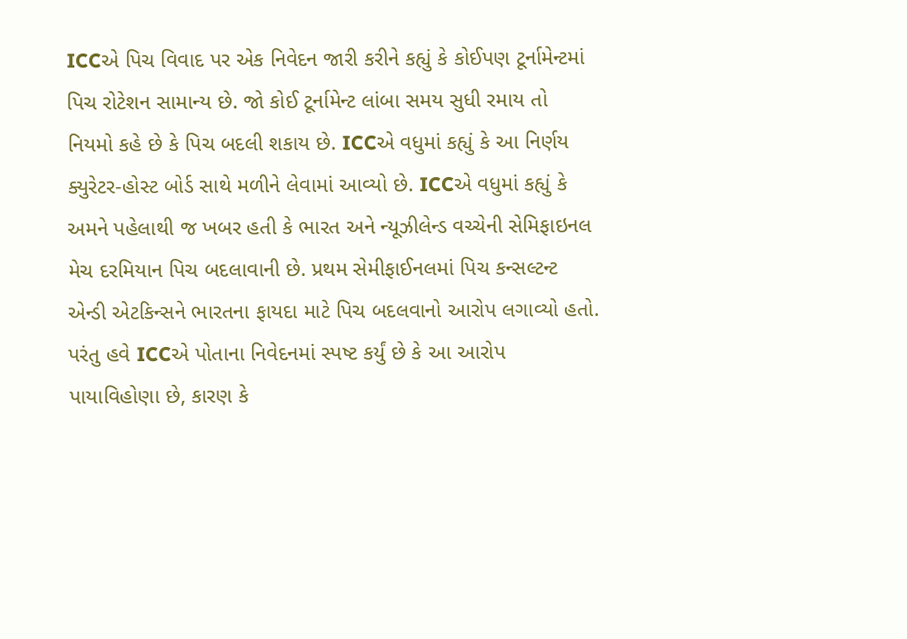ICCએ પિચ વિવાદ પર એક નિવેદન જારી કરીને કહ્યું કે કોઈપણ ટૂર્નામેન્ટમાં પિચ રોટેશન સામાન્ય છે. જો કોઈ ટૂર્નામેન્ટ લાંબા સમય સુધી રમાય તો નિયમો કહે છે કે પિચ બદલી શકાય છે. ICCએ વધુમાં કહ્યું કે આ નિર્ણય ક્યુરેટર-હોસ્ટ બોર્ડ સાથે મળીને લેવામાં આવ્યો છે. ICCએ વધુમાં કહ્યું કે અમને પહેલાથી જ ખબર હતી કે ભારત અને ન્યૂઝીલેન્ડ વચ્ચેની સેમિફાઇનલ મેચ દરમિયાન પિચ બદલાવાની છે. પ્રથમ સેમીફાઈનલમાં પિચ કન્સલ્ટન્ટ એન્ડી એટકિન્સને ભારતના ફાયદા માટે પિચ બદલવાનો આરોપ લગાવ્યો હતો. પરંતુ હવે ICCએ પોતાના નિવેદનમાં સ્પષ્ટ કર્યું છે કે આ આરોપ પાયાવિહોણા છે, કારણ કે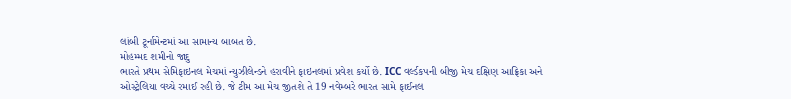લાંબી ટૂર્નામેન્ટમાં આ સામાન્ય બાબત છે.
મોહમ્મદ શમીનો જાદુ
ભારતે પ્રથમ સેમિફાઇનલ મેચમાં ન્યુઝીલેન્ડને હરાવીને ફાઇનલમાં પ્રવેશ કર્યો છે. ICC વર્લ્ડકપની બીજી મેચ દક્ષિણ આફ્રિકા અને ઓસ્ટ્રેલિયા વચ્ચે રમાઈ રહી છે. જે ટીમ આ મેચ જીતશે તે 19 નવેમ્બરે ભારત સામે ફાઈનલ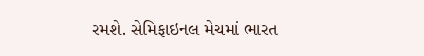રમશે. સેમિફાઇનલ મેચમાં ભારત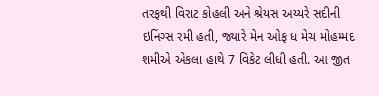તરફથી વિરાટ કોહલી અને શ્રેયસ અય્યરે સદીની ઇનિંગ્સ રમી હતી, જ્યારે મેન ઓફ ધ મેચ મોહમ્મદ શમીએ એકલા હાથે 7 વિકેટ લીધી હતી. આ જીત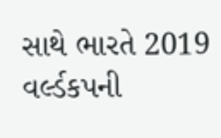સાથે ભારતે 2019 વર્લ્ડકપની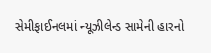સેમીફાઈનલમાં ન્યૂઝીલેન્ડ સામેની હારનો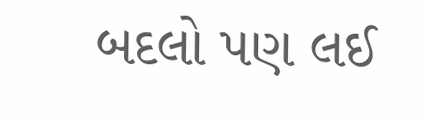બદલો પણ લઈ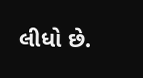લીધો છે.